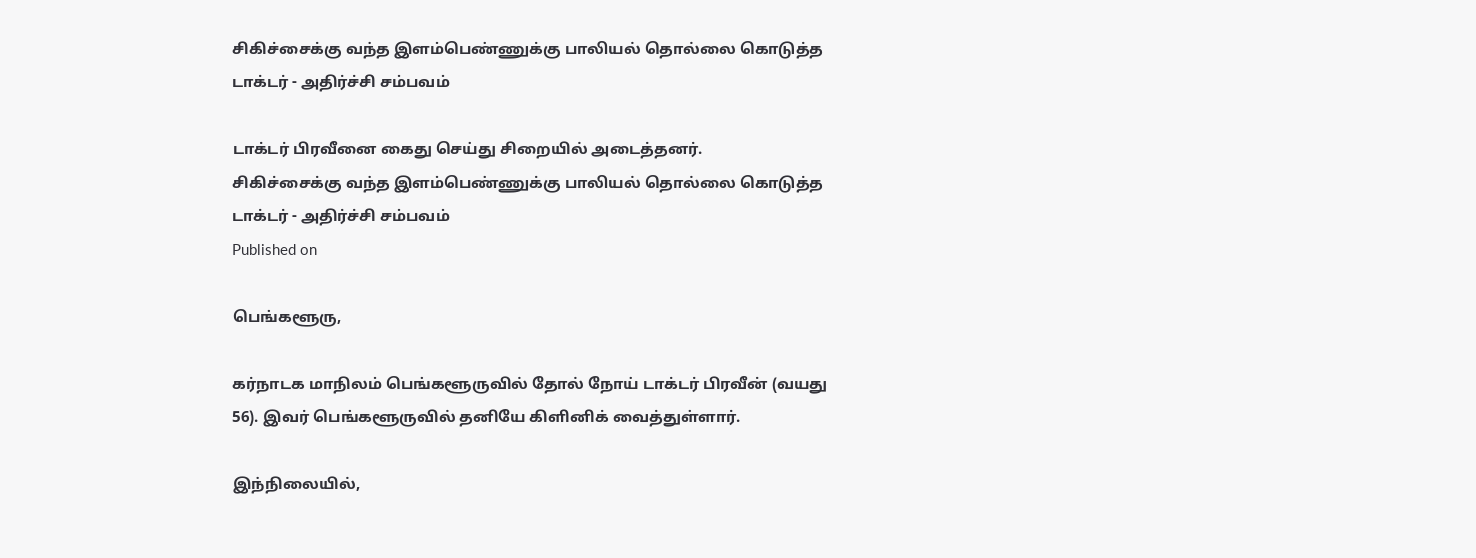சிகிச்சைக்கு வந்த இளம்பெண்ணுக்கு பாலியல் தொல்லை கொடுத்த டாக்டர் - அதிர்ச்சி சம்பவம்

டாக்டர் பிரவீனை கைது செய்து சிறையில் அடைத்தனர்.
சிகிச்சைக்கு வந்த இளம்பெண்ணுக்கு பாலியல் தொல்லை கொடுத்த டாக்டர் - அதிர்ச்சி சம்பவம்
Published on

பெங்களூரு,

கர்நாடக மாநிலம் பெங்களூருவில் தோல் நோய் டாக்டர் பிரவீன் (வயது 56). இவர் பெங்களூருவில் தனியே கிளினிக் வைத்துள்ளார்.

இந்நிலையில்,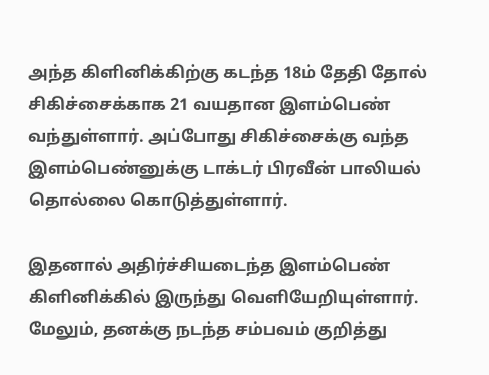அந்த கிளினிக்கிற்கு கடந்த 18ம் தேதி தோல் சிகிச்சைக்காக 21 வயதான இளம்பெண் வந்துள்ளார். அப்போது சிகிச்சைக்கு வந்த இளம்பெண்னுக்கு டாக்டர் பிரவீன் பாலியல் தொல்லை கொடுத்துள்ளார்.

இதனால் அதிர்ச்சியடைந்த இளம்பெண் கிளினிக்கில் இருந்து வெளியேறியுள்ளார். மேலும், தனக்கு நடந்த சம்பவம் குறித்து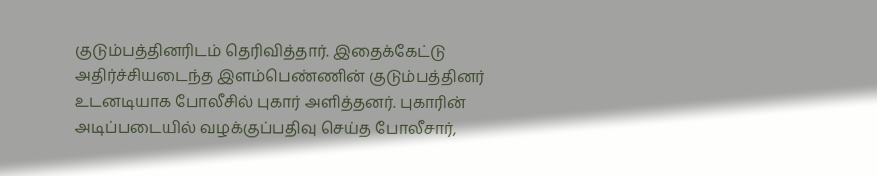குடும்பத்தினரிடம் தெரிவித்தார். இதைக்கேட்டு அதிர்ச்சியடைந்த இளம்பெண்ணின் குடும்பத்தினர் உடனடியாக போலீசில் புகார் அளித்தனர். புகாரின் அடிப்படையில் வழக்குப்பதிவு செய்த போலீசார்,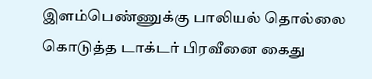இளம்பெண்ணுக்கு பாலியல் தொல்லை கொடுத்த டாக்டர் பிரவீனை கைது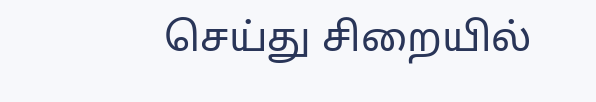செய்து சிறையில்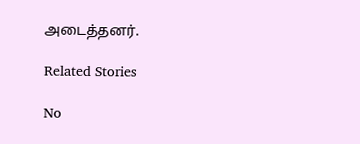அடைத்தனர்.

Related Stories

No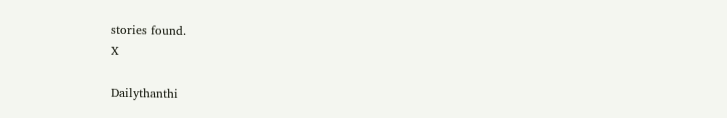stories found.
X

Dailythanthi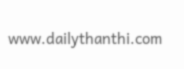www.dailythanthi.com